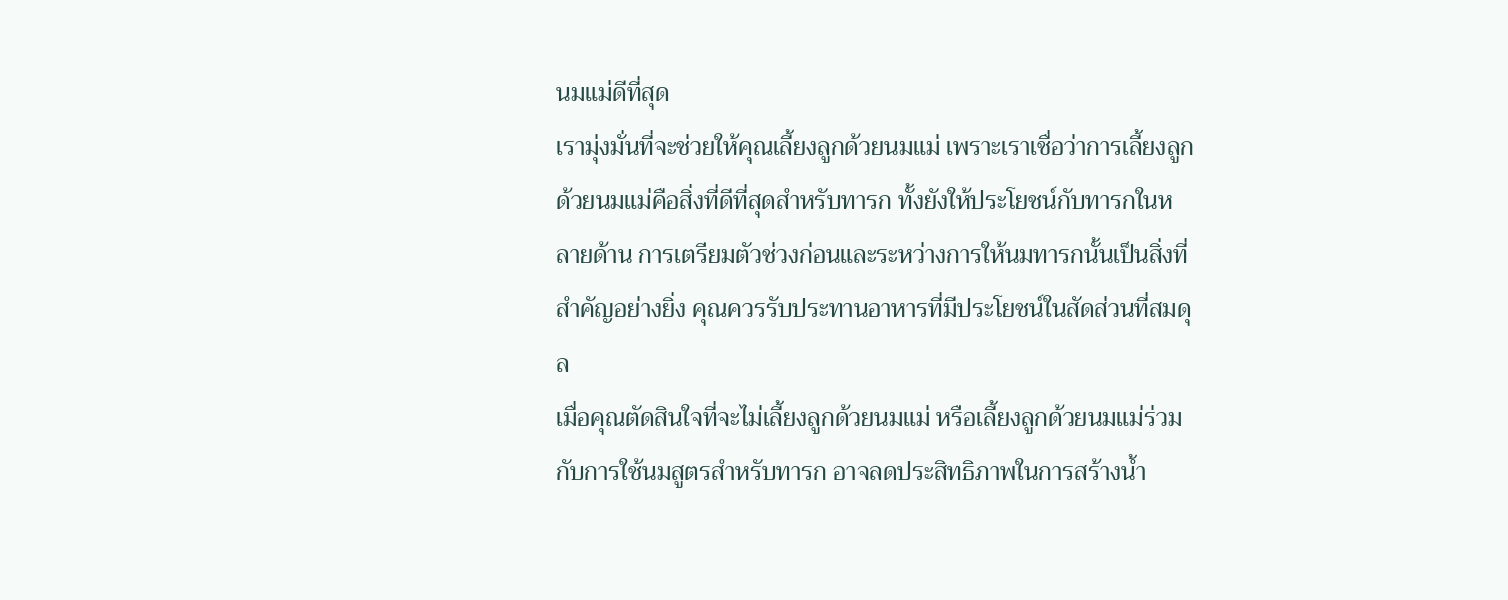นมแม่ดีที่สุด
เรามุ่งมั่นที่จะช่วยให้คุณเลี้ยงลูกด้วยนมแม่ เพราะเราเชื่อว่าการเลี้ยงลูกด้วยนมแม่คือสิ่งที่ดีที่สุดสำหรับทารก ทั้งยังให้ประโยชน์กับทารกในหลายด้าน การเตรียมตัวช่วงก่อนและระหว่างการให้นมทารกนั้นเป็นสิ่งที่สำคัญอย่างยิ่ง คุณควรรับประทานอาหารที่มีประโยชน์ในสัดส่วนที่สมดุล
เมื่อคุณตัดสินใจที่จะไม่เลี้ยงลูกด้วยนมแม่ หรือเลี้ยงลูกด้วยนมแม่ร่วมกับการใช้นมสูตรสำหรับทารก อาจลดประสิทธิภาพในการสร้างน้ำ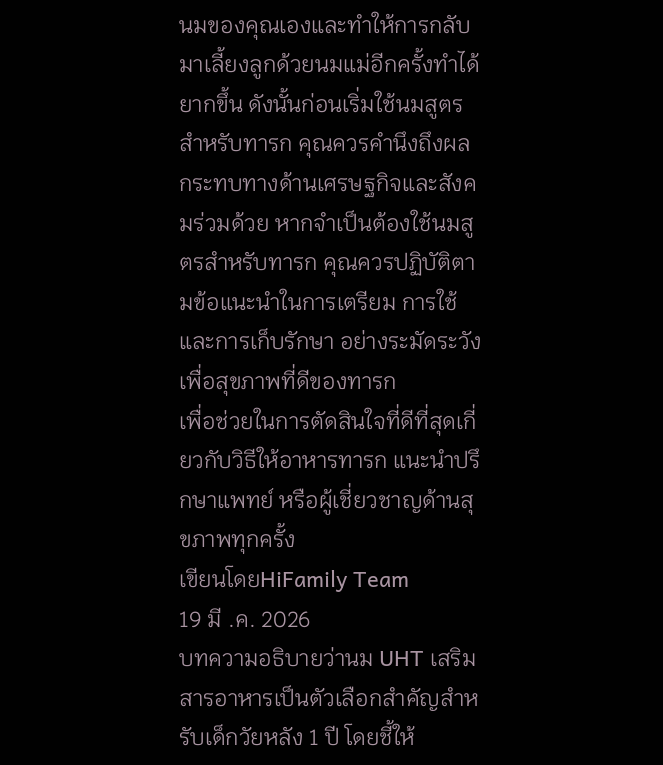นมของคุณเองและทำให้การกลับมาเลี้ยงลูกด้วยนมแม่อีกครั้งทำได้ยากขึ้น ดังนั้นก่อนเริ่มใช้นมสูตรสำหรับทารก คุณควรคำนึงถึงผลกระทบทางด้านเศรษฐกิจและสังคมร่วมด้วย หากจำเป็นต้องใช้นมสูตรสำหรับทารก คุณควรปฏิบัติตามข้อแนะนำในการเตรียม การใช้ และการเก็บรักษา อย่างระมัดระวังเพื่อสุขภาพที่ดีของทารก
เพื่อช่วยในการตัดสินใจที่ดีที่สุดเกี่ยวกับวิธีให้อาหารทารก แนะนำปรึกษาแพทย์ หรือผู้เชี่ยวชาญด้านสุขภาพทุกครั้ง
เขียนโดยHiFamily Team
19 มี .ค. 2026
บทความอธิบายว่านม UHT เสริมสารอาหารเป็นตัวเลือกสำคัญสำหรับเด็กวัยหลัง 1 ปี โดยชี้ให้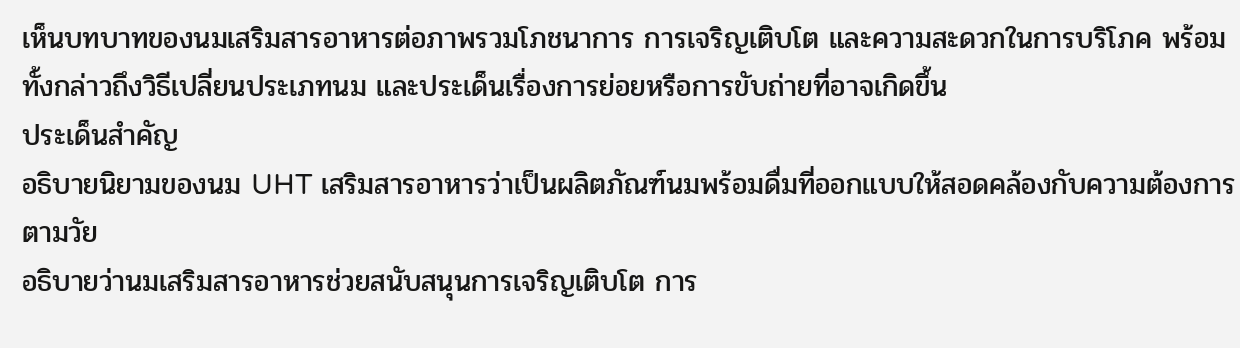เห็นบทบาทของนมเสริมสารอาหารต่อภาพรวมโภชนาการ การเจริญเติบโต และความสะดวกในการบริโภค พร้อมทั้งกล่าวถึงวิธีเปลี่ยนประเภทนม และประเด็นเรื่องการย่อยหรือการขับถ่ายที่อาจเกิดขึ้น
ประเด็นสำคัญ
อธิบายนิยามของนม UHT เสริมสารอาหารว่าเป็นผลิตภัณฑ์นมพร้อมดื่มที่ออกแบบให้สอดคล้องกับความต้องการตามวัย
อธิบายว่านมเสริมสารอาหารช่วยสนับสนุนการเจริญเติบโต การ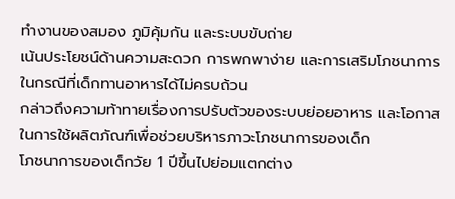ทำงานของสมอง ภูมิคุ้มกัน และระบบขับถ่าย
เน้นประโยชน์ด้านความสะดวก การพกพาง่าย และการเสริมโภชนาการในกรณีที่เด็กทานอาหารได้ไม่ครบถ้วน
กล่าวถึงความท้าทายเรื่องการปรับตัวของระบบย่อยอาหาร และโอกาสในการใช้ผลิตภัณฑ์เพื่อช่วยบริหารภาวะโภชนาการของเด็ก
โภชนาการของเด็กวัย 1 ปีขึ้นไปย่อมแตกต่าง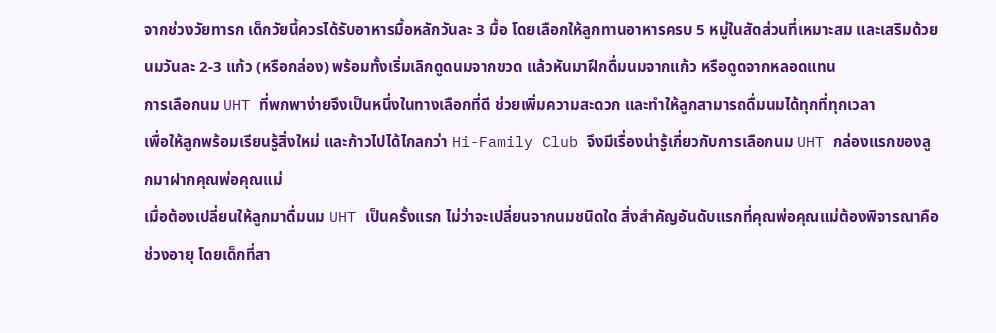จากช่วงวัยทารก เด็กวัยนี้ควรได้รับอาหารมื้อหลักวันละ 3 มื้อ โดยเลือกให้ลูกทานอาหารครบ 5 หมู่ในสัดส่วนที่เหมาะสม และเสริมด้วยนมวันละ 2-3 แก้ว (หรือกล่อง) พร้อมทั้งเริ่มเลิกดูดนมจากขวด แล้วหันมาฝึกดื่มนมจากแก้ว หรือดูดจากหลอดแทน
การเลือกนม UHT ที่พกพาง่ายจึงเป็นหนึ่งในทางเลือกที่ดี ช่วยเพิ่มความสะดวก และทำให้ลูกสามารถดื่มนมได้ทุกที่ทุกเวลา
เพื่อให้ลูกพร้อมเรียนรู้สิ่งใหม่ และก้าวไปได้ไกลกว่า Hi-Family Club จึงมีเรื่องน่ารู้เกี่ยวกับการเลือกนม UHT กล่องแรกของลูกมาฝากคุณพ่อคุณแม่
เมื่อต้องเปลี่ยนให้ลูกมาดื่มนม UHT เป็นครั้งแรก ไม่ว่าจะเปลี่ยนจากนมชนิดใด สิ่งสำคัญอันดับแรกที่คุณพ่อคุณแม่ต้องพิจารณาคือช่วงอายุ โดยเด็กที่สา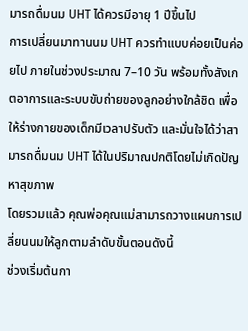มารถดื่มนม UHT ได้ควรมีอายุ 1 ปีขึ้นไป
การเปลี่ยนมาทานนม UHT ควรทำแบบค่อยเป็นค่อยไป ภายในช่วงประมาณ 7–10 วัน พร้อมทั้งสังเกตอาการและระบบขับถ่ายของลูกอย่างใกล้ชิด เพื่อให้ร่างกายของเด็กมีเวลาปรับตัว และมั่นใจได้ว่าสามารถดื่มนม UHT ได้ในปริมาณปกติโดยไม่เกิดปัญหาสุขภาพ
โดยรวมแล้ว คุณพ่อคุณแม่สามารถวางแผนการเปลี่ยนนมให้ลูกตามลำดับขั้นตอนดังนี้
ช่วงเริ่มต้นกา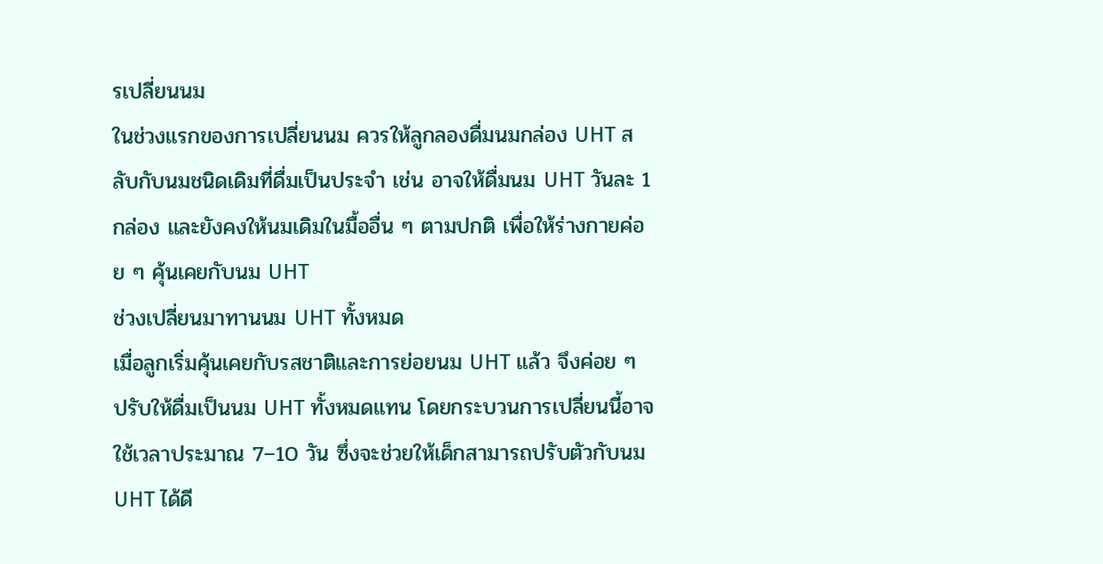รเปลี่ยนนม
ในช่วงแรกของการเปลี่ยนนม ควรให้ลูกลองดื่มนมกล่อง UHT สลับกับนมชนิดเดิมที่ดื่มเป็นประจำ เช่น อาจให้ดื่มนม UHT วันละ 1 กล่อง และยังคงให้นมเดิมในมื้ออื่น ๆ ตามปกติ เพื่อให้ร่างกายค่อย ๆ คุ้นเคยกับนม UHT
ช่วงเปลี่ยนมาทานนม UHT ทั้งหมด
เมื่อลูกเริ่มคุ้นเคยกับรสชาติและการย่อยนม UHT แล้ว จึงค่อย ๆ ปรับให้ดื่มเป็นนม UHT ทั้งหมดแทน โดยกระบวนการเปลี่ยนนี้อาจใช้เวลาประมาณ 7–10 วัน ซึ่งจะช่วยให้เด็กสามารถปรับตัวกับนม UHT ได้ดี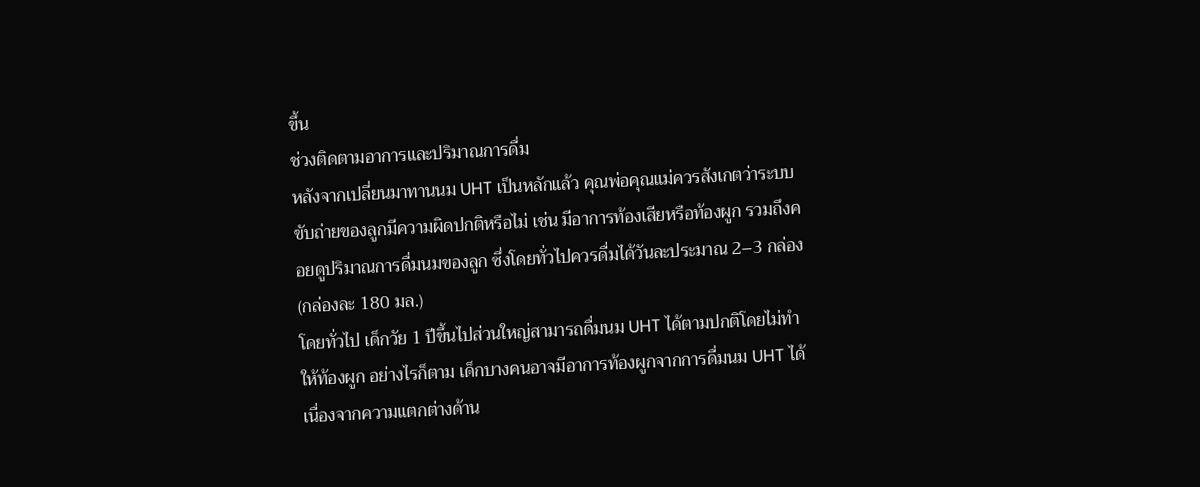ขึ้น
ช่วงติดตามอาการและปริมาณการดื่ม
หลังจากเปลี่ยนมาทานนม UHT เป็นหลักแล้ว คุณพ่อคุณแม่ควรสังเกตว่าระบบขับถ่ายของลูกมีความผิดปกติหรือไม่ เช่น มีอาการท้องเสียหรือท้องผูก รวมถึงคอยดูปริมาณการดื่มนมของลูก ซึ่งโดยทั่วไปควรดื่มได้วันละประมาณ 2–3 กล่อง (กล่องละ 180 มล.)
โดยทั่วไป เด็กวัย 1 ปีขึ้นไปส่วนใหญ่สามารถดื่มนม UHT ได้ตามปกติโดยไม่ทำให้ท้องผูก อย่างไรก็ตาม เด็กบางคนอาจมีอาการท้องผูกจากการดื่มนม UHT ได้ เนื่องจากความแตกต่างด้าน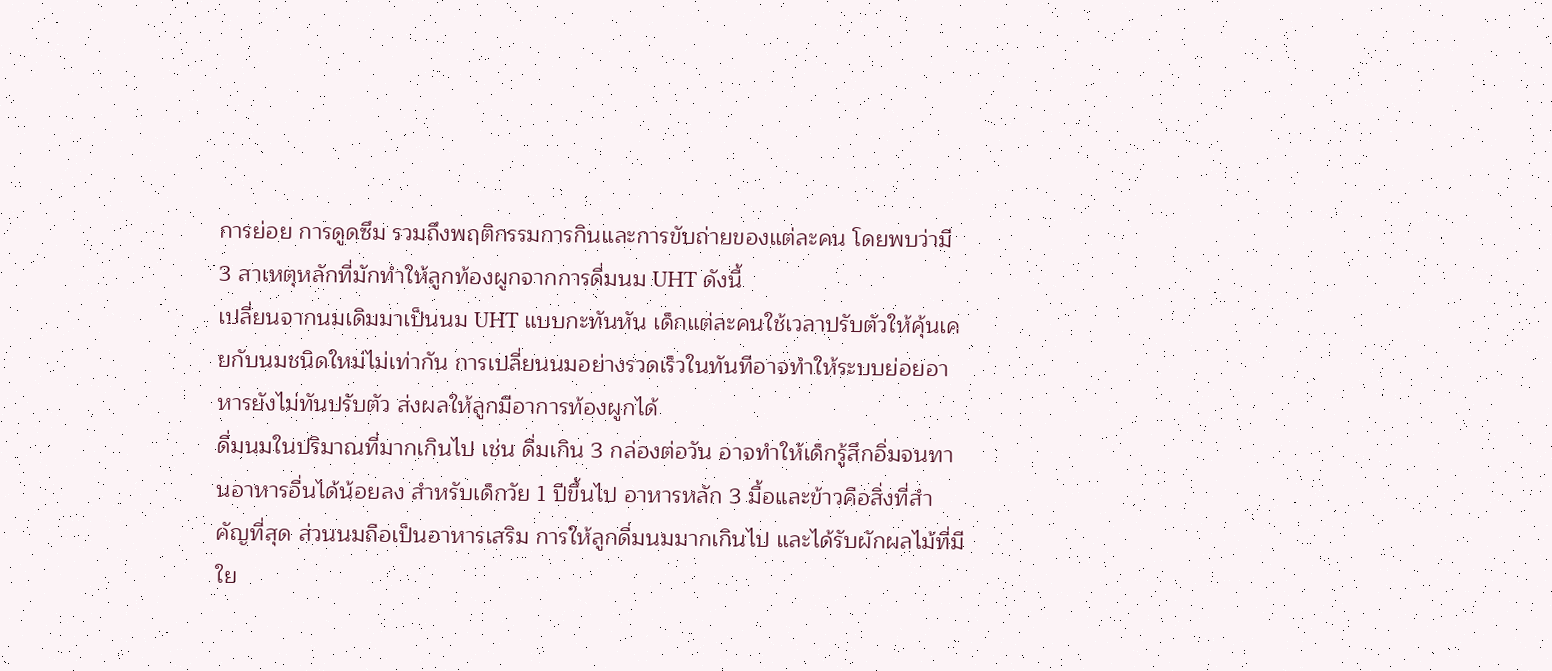การย่อย การดูดซึม รวมถึงพฤติกรรมการกินและการขับถ่ายของแต่ละคน โดยพบว่ามี 3 สาเหตุหลักที่มักทำให้ลูกท้องผูกจากการดื่มนม UHT ดังนี้
เปลี่ยนจากนมเดิมมาเป็นนม UHT แบบกะทันหัน เด็กแต่ละคนใช้เวลาปรับตัวให้คุ้นเคยกับนมชนิดใหม่ไม่เท่ากัน การเปลี่ยนนมอย่างรวดเร็วในทันทีอาจทำให้ระบบย่อยอาหารยังไม่ทันปรับตัว ส่งผลให้ลูกมีอาการท้องผูกได้
ดื่มนมในปริมาณที่มากเกินไป เช่น ดื่มเกิน 3 กล่องต่อวัน อาจทำให้เด็กรู้สึกอิ่มจนทานอาหารอื่นได้น้อยลง สำหรับเด็กวัย 1 ปีขึ้นไป อาหารหลัก 3 มื้อและข้าวคือสิ่งที่สำคัญที่สุด ส่วนนมถือเป็นอาหารเสริม การให้ลูกดื่มนมมากเกินไป และได้รับผักผลไม้ที่มีใย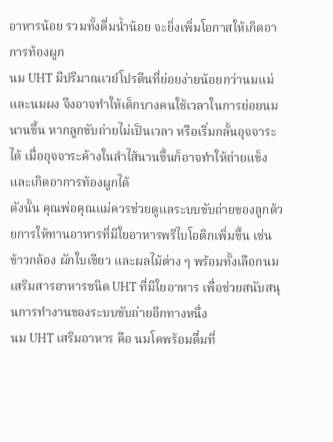อาหารน้อย รวมทั้งดื่มน้ำน้อย จะยิ่งเพิ่มโอกาสให้เกิดอาการท้องผูก
นม UHT มีปริมาณเวย์โปรตีนที่ย่อยง่ายน้อยกว่านมแม่และนมผง จึงอาจทำให้เด็กบางคนใช้เวลาในการย่อยนมนานขึ้น หากลูกขับถ่ายไม่เป็นเวลา หรือเริ่มกลั้นอุจจาระได้ เมื่ออุจจาระค้างในลำไส้นานขึ้นก็อาจทำให้ถ่ายแข็งและเกิดอาการท้องผูกได้
ดังนั้น คุณพ่อคุณแม่ควรช่วยดูแลระบบขับถ่ายของลูกด้วยการให้ทานอาหารที่มีใยอาหารพรีไบโอติกเพิ่มขึ้น เช่น ข้าวกล้อง ผักใบเขียว และผลไม้ต่าง ๆ พร้อมทั้งเลือกนมเสริมสารอาหารชนิด UHT ที่มีใยอาหาร เพื่อช่วยสนับสนุนการทำงานของระบบขับถ่ายอีกทางหนึ่ง
นม UHT เสริมอาหาร คือ นมโคพร้อมดื่มที่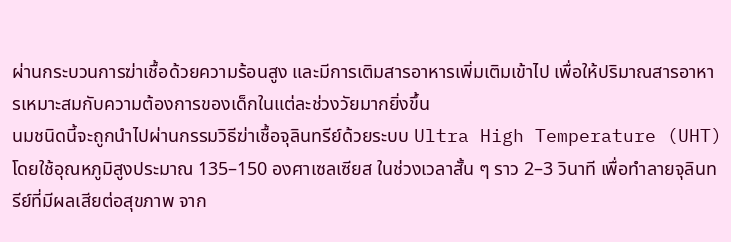ผ่านกระบวนการฆ่าเชื้อด้วยความร้อนสูง และมีการเติมสารอาหารเพิ่มเติมเข้าไป เพื่อให้ปริมาณสารอาหารเหมาะสมกับความต้องการของเด็กในแต่ละช่วงวัยมากยิ่งขึ้น
นมชนิดนี้จะถูกนำไปผ่านกรรมวิธีฆ่าเชื้อจุลินทรีย์ด้วยระบบ Ultra High Temperature (UHT) โดยใช้อุณหภูมิสูงประมาณ 135–150 องศาเซลเซียส ในช่วงเวลาสั้น ๆ ราว 2–3 วินาที เพื่อทำลายจุลินทรีย์ที่มีผลเสียต่อสุขภาพ จาก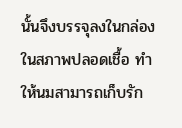นั้นจึงบรรจุลงในกล่องในสภาพปลอดเชื้อ ทำให้นมสามารถเก็บรัก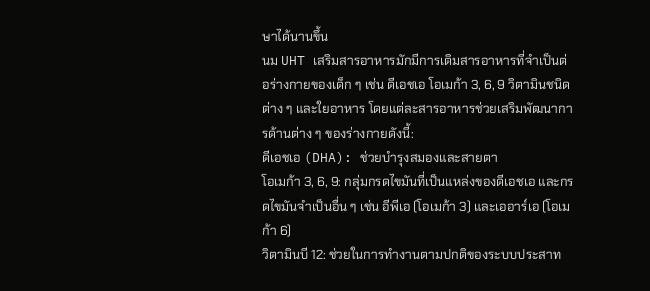ษาได้นานขึ้น
นม UHT เสริมสารอาหารมักมีการเติมสารอาหารที่จำเป็นต่อร่างกายของเด็ก ๆ เช่น ดีเอชเอ โอเมก้า 3, 6, 9 วิตามินชนิดต่าง ๆ และใยอาหาร โดยแต่ละสารอาหารช่วยเสริมพัฒนาการด้านต่าง ๆ ของร่างกายดังนี้:
ดีเอชเอ (DHA): ช่วยบำรุงสมองและสายตา
โอเมก้า 3, 6, 9: กลุ่มกรดไขมันที่เป็นแหล่งของดีเอชเอ และกรดไขมันจำเป็นอื่น ๆ เช่น อีพีเอ (โอเมก้า 3) และเออาร์เอ (โอเมก้า 6)
วิตามินบี 12: ช่วยในการทำงานตามปกติของระบบประสาท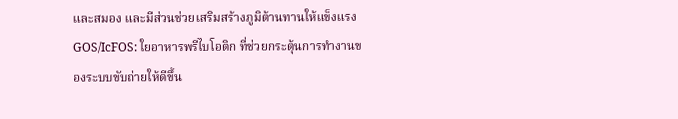และสมอง และมีส่วนช่วยเสริมสร้างภูมิต้านทานให้แข็งแรง
GOS/IcFOS: ใยอาหารพรีไบโอติก ที่ช่วยกระตุ้นการทำงานของระบบขับถ่ายให้ดีขึ้น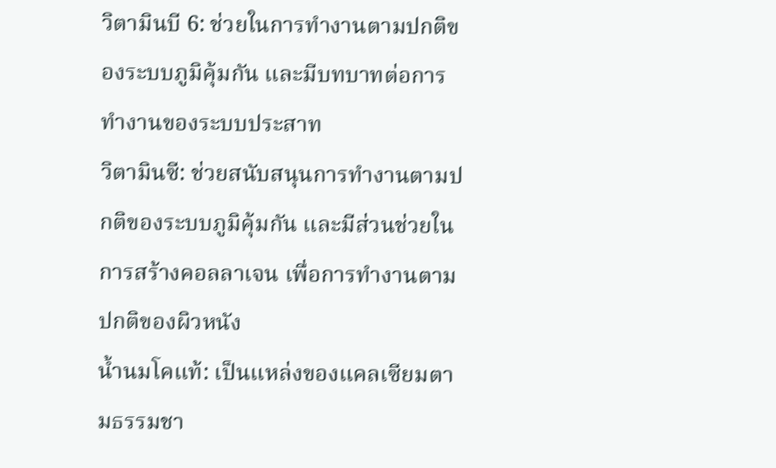วิตามินบี 6: ช่วยในการทำงานตามปกติของระบบภูมิคุ้มกัน และมีบทบาทต่อการทำงานของระบบประสาท
วิตามินซี: ช่วยสนับสนุนการทำงานตามปกติของระบบภูมิคุ้มกัน และมีส่วนช่วยในการสร้างคอลลาเจน เพื่อการทำงานตามปกติของผิวหนัง
น้ำนมโคแท้: เป็นแหล่งของแคลเซียมตามธรรมชา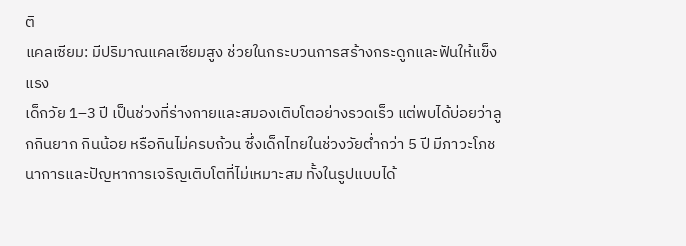ติ
แคลเซียม: มีปริมาณแคลเซียมสูง ช่วยในกระบวนการสร้างกระดูกและฟันให้แข็งแรง
เด็กวัย 1–3 ปี เป็นช่วงที่ร่างกายและสมองเติบโตอย่างรวดเร็ว แต่พบได้บ่อยว่าลูกกินยาก กินน้อย หรือกินไม่ครบถ้วน ซึ่งเด็กไทยในช่วงวัยต่ำกว่า 5 ปี มีภาวะโภชนาการและปัญหาการเจริญเติบโตที่ไม่เหมาะสม ทั้งในรูปแบบได้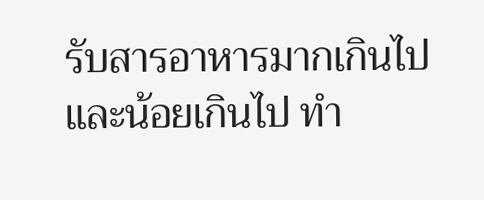รับสารอาหารมากเกินไปและน้อยเกินไป ทำ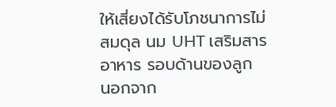ให้เสี่ยงได้รับโภชนาการไม่สมดุล นม UHT เสริมสารอาหาร รอบด้านของลูก
นอกจาก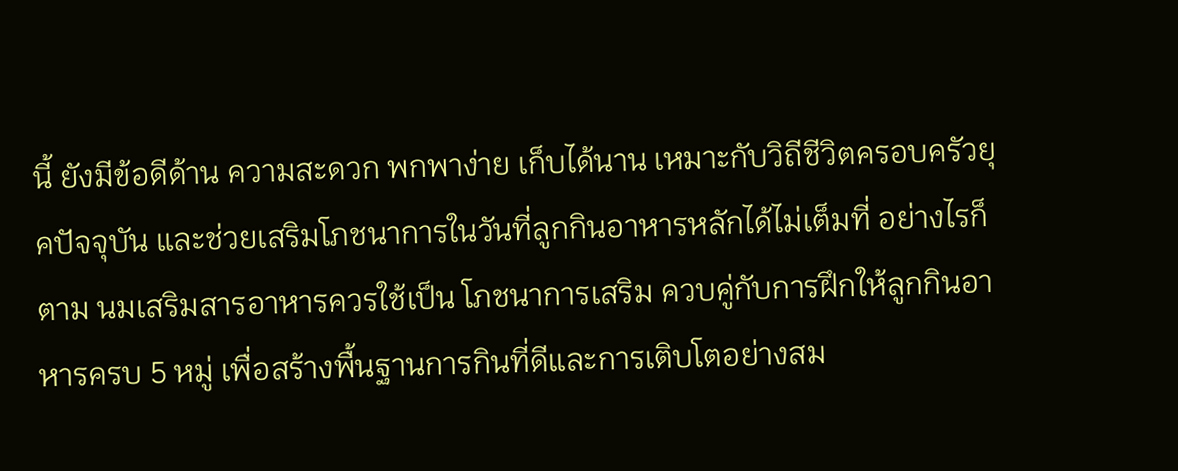นี้ ยังมีข้อดีด้าน ความสะดวก พกพาง่าย เก็บได้นาน เหมาะกับวิถีชีวิตครอบครัวยุคปัจจุบัน และช่วยเสริมโภชนาการในวันที่ลูกกินอาหารหลักได้ไม่เต็มที่ อย่างไรก็ตาม นมเสริมสารอาหารควรใช้เป็น โภชนาการเสริม ควบคู่กับการฝึกให้ลูกกินอาหารครบ 5 หมู่ เพื่อสร้างพื้นฐานการกินที่ดีและการเติบโตอย่างสม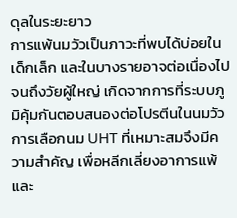ดุลในระยะยาว
การแพ้นมวัวเป็นภาวะที่พบได้บ่อยในเด็กเล็ก และในบางรายอาจต่อเนื่องไปจนถึงวัยผู้ใหญ่ เกิดจากการที่ระบบภูมิคุ้มกันตอบสนองต่อโปรตีนในนมวัว การเลือกนม UHT ที่เหมาะสมจึงมีความสำคัญ เพื่อหลีกเลี่ยงอาการแพ้ และ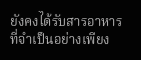ยังคงได้รับสารอาหารที่จำเป็นอย่างเพียง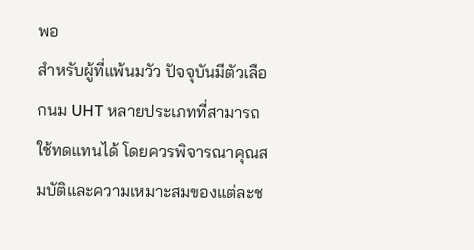พอ
สำหรับผู้ที่แพ้นมวัว ปัจจุบันมีตัวเลือกนม UHT หลายประเภทที่สามารถใช้ทดแทนได้ โดยควรพิจารณาคุณสมบัติและความเหมาะสมของแต่ละช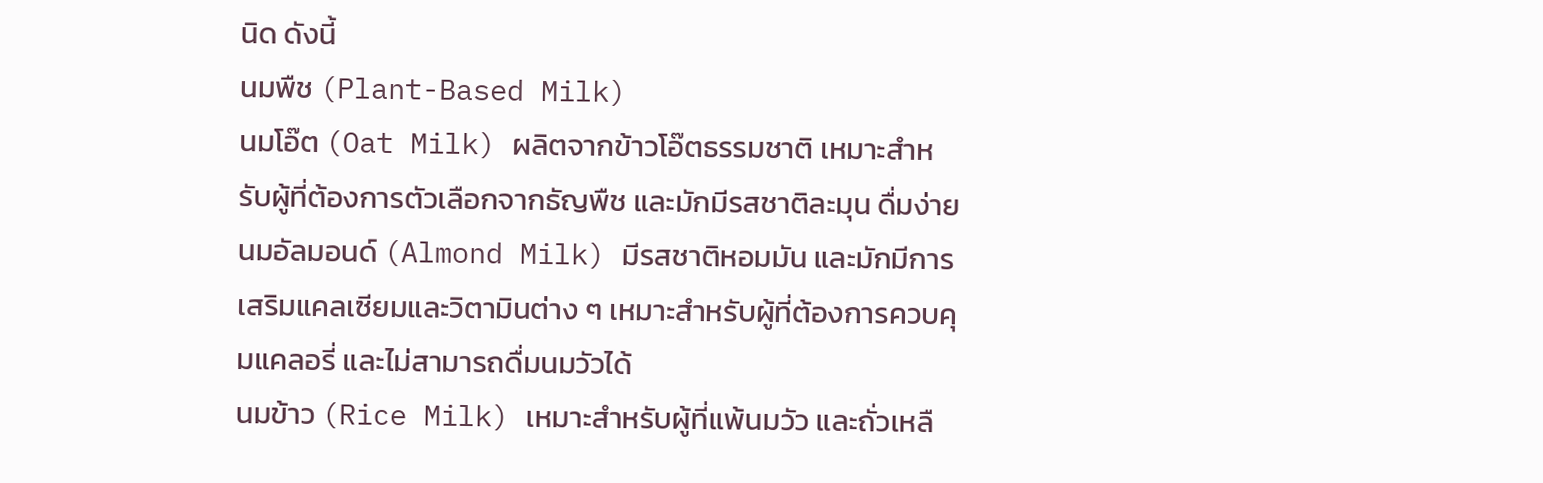นิด ดังนี้
นมพืช (Plant-Based Milk)
นมโอ๊ต (Oat Milk) ผลิตจากข้าวโอ๊ตธรรมชาติ เหมาะสำหรับผู้ที่ต้องการตัวเลือกจากธัญพืช และมักมีรสชาติละมุน ดื่มง่าย
นมอัลมอนด์ (Almond Milk) มีรสชาติหอมมัน และมักมีการเสริมแคลเซียมและวิตามินต่าง ๆ เหมาะสำหรับผู้ที่ต้องการควบคุมแคลอรี่ และไม่สามารถดื่มนมวัวได้
นมข้าว (Rice Milk) เหมาะสำหรับผู้ที่แพ้นมวัว และถั่วเหลื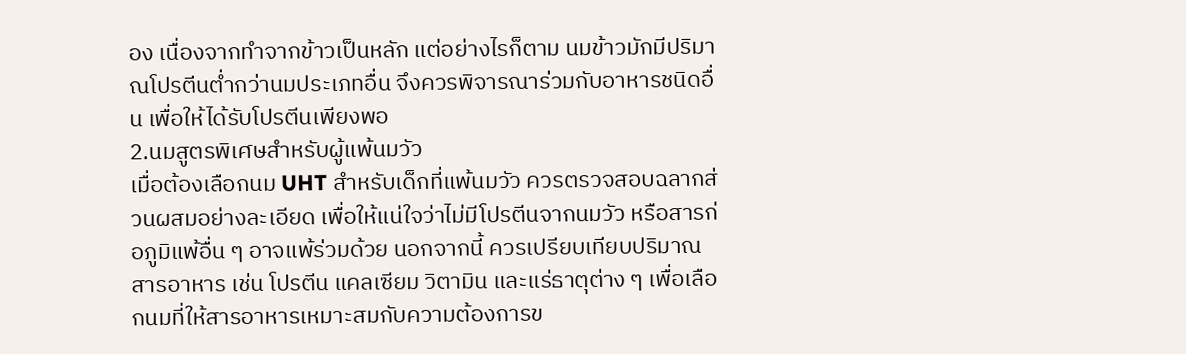อง เนื่องจากทำจากข้าวเป็นหลัก แต่อย่างไรก็ตาม นมข้าวมักมีปริมาณโปรตีนต่ำกว่านมประเภทอื่น จึงควรพิจารณาร่วมกับอาหารชนิดอื่น เพื่อให้ได้รับโปรตีนเพียงพอ
2.นมสูตรพิเศษสำหรับผู้แพ้นมวัว
เมื่อต้องเลือกนม UHT สำหรับเด็กที่แพ้นมวัว ควรตรวจสอบฉลากส่วนผสมอย่างละเอียด เพื่อให้แน่ใจว่าไม่มีโปรตีนจากนมวัว หรือสารก่อภูมิแพ้อื่น ๆ อาจแพ้ร่วมด้วย นอกจากนี้ ควรเปรียบเทียบปริมาณสารอาหาร เช่น โปรตีน แคลเซียม วิตามิน และแร่ธาตุต่าง ๆ เพื่อเลือกนมที่ให้สารอาหารเหมาะสมกับความต้องการข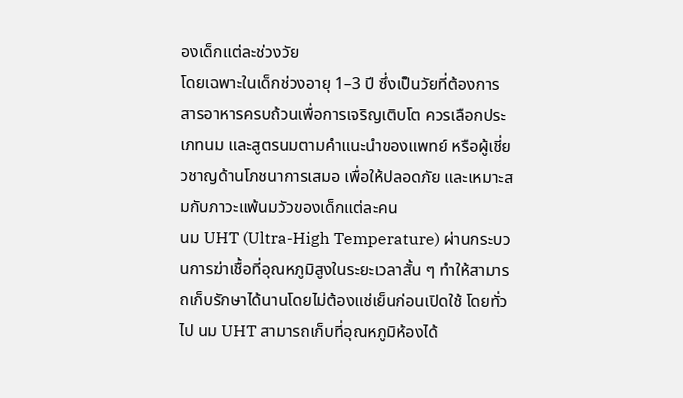องเด็กแต่ละช่วงวัย
โดยเฉพาะในเด็กช่วงอายุ 1–3 ปี ซึ่งเป็นวัยที่ต้องการสารอาหารครบถ้วนเพื่อการเจริญเติบโต ควรเลือกประเภทนม และสูตรนมตามคำแนะนำของแพทย์ หรือผู้เชี่ยวชาญด้านโภชนาการเสมอ เพื่อให้ปลอดภัย และเหมาะสมกับภาวะแพ้นมวัวของเด็กแต่ละคน
นม UHT (Ultra-High Temperature) ผ่านกระบวนการฆ่าเชื้อที่อุณหภูมิสูงในระยะเวลาสั้น ๆ ทำให้สามารถเก็บรักษาได้นานโดยไม่ต้องแช่เย็นก่อนเปิดใช้ โดยทั่วไป นม UHT สามารถเก็บที่อุณหภูมิห้องได้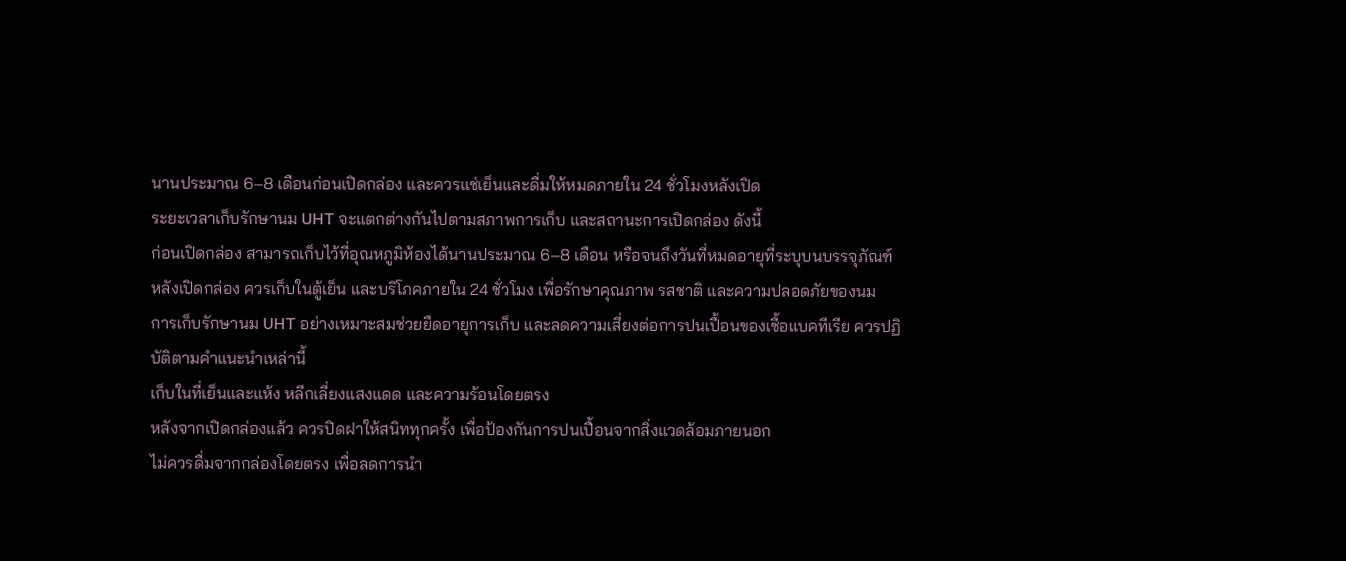นานประมาณ 6–8 เดือนก่อนเปิดกล่อง และควรแช่เย็นและดื่มให้หมดภายใน 24 ชั่วโมงหลังเปิด
ระยะเวลาเก็บรักษานม UHT จะแตกต่างกันไปตามสภาพการเก็บ และสถานะการเปิดกล่อง ดังนี้
ก่อนเปิดกล่อง สามารถเก็บไว้ที่อุณหภูมิห้องได้นานประมาณ 6–8 เดือน หรือจนถึงวันที่หมดอายุที่ระบุบนบรรจุภัณฑ์
หลังเปิดกล่อง ควรเก็บในตู้เย็น และบริโภคภายใน 24 ชั่วโมง เพื่อรักษาคุณภาพ รสชาติ และความปลอดภัยของนม
การเก็บรักษานม UHT อย่างเหมาะสมช่วยยืดอายุการเก็บ และลดความเสี่ยงต่อการปนเปื้อนของเชื้อแบคทีเรีย ควรปฏิบัติตามคำแนะนำเหล่านี้
เก็บในที่เย็นและแห้ง หลีกเลี่ยงแสงแดด และความร้อนโดยตรง
หลังจากเปิดกล่องแล้ว ควรปิดฝาให้สนิททุกครั้ง เพื่อป้องกันการปนเปื้อนจากสิ่งแวดล้อมภายนอก
ไม่ควรดื่มจากกล่องโดยตรง เพื่อลดการนำ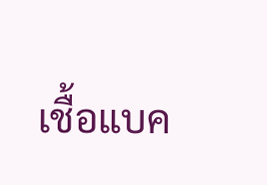เชื้อแบค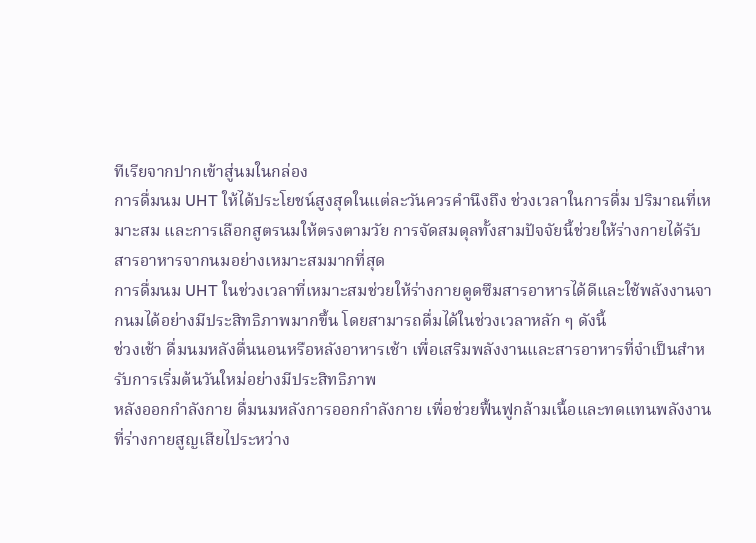ทีเรียจากปากเข้าสู่นมในกล่อง
การดื่มนม UHT ให้ได้ประโยชน์สูงสุดในแต่ละวันควรคำนึงถึง ช่วงเวลาในการดื่ม ปริมาณที่เหมาะสม และการเลือกสูตรนมให้ตรงตามวัย การจัดสมดุลทั้งสามปัจจัยนี้ช่วยให้ร่างกายได้รับสารอาหารจากนมอย่างเหมาะสมมากที่สุด
การดื่มนม UHT ในช่วงเวลาที่เหมาะสมช่วยให้ร่างกายดูดซึมสารอาหารได้ดีและใช้พลังงานจากนมได้อย่างมีประสิทธิภาพมากขึ้น โดยสามารถดื่มได้ในช่วงเวลาหลัก ๆ ดังนี้
ช่วงเช้า ดื่มนมหลังตื่นนอนหรือหลังอาหารเช้า เพื่อเสริมพลังงานและสารอาหารที่จำเป็นสำหรับการเริ่มต้นวันใหม่อย่างมีประสิทธิภาพ
หลังออกกำลังกาย ดื่มนมหลังการออกกำลังกาย เพื่อช่วยฟื้นฟูกล้ามเนื้อและทดแทนพลังงานที่ร่างกายสูญเสียไประหว่าง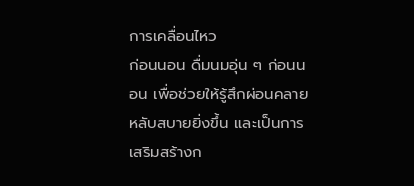การเคลื่อนไหว
ก่อนนอน ดื่มนมอุ่น ๆ ก่อนนอน เพื่อช่วยให้รู้สึกผ่อนคลาย หลับสบายยิ่งขึ้น และเป็นการเสริมสร้างก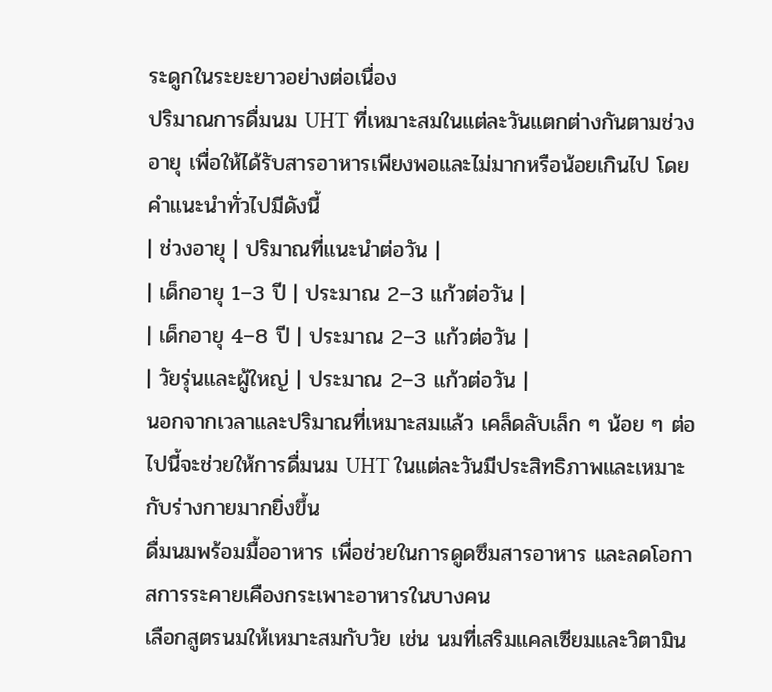ระดูกในระยะยาวอย่างต่อเนื่อง
ปริมาณการดื่มนม UHT ที่เหมาะสมในแต่ละวันแตกต่างกันตามช่วงอายุ เพื่อให้ได้รับสารอาหารเพียงพอและไม่มากหรือน้อยเกินไป โดยคำแนะนำทั่วไปมีดังนี้
| ช่วงอายุ | ปริมาณที่แนะนำต่อวัน |
| เด็กอายุ 1–3 ปี | ประมาณ 2–3 แก้วต่อวัน |
| เด็กอายุ 4–8 ปี | ประมาณ 2–3 แก้วต่อวัน |
| วัยรุ่นและผู้ใหญ่ | ประมาณ 2–3 แก้วต่อวัน |
นอกจากเวลาและปริมาณที่เหมาะสมแล้ว เคล็ดลับเล็ก ๆ น้อย ๆ ต่อไปนี้จะช่วยให้การดื่มนม UHT ในแต่ละวันมีประสิทธิภาพและเหมาะกับร่างกายมากยิ่งขึ้น
ดื่มนมพร้อมมื้ออาหาร เพื่อช่วยในการดูดซึมสารอาหาร และลดโอกาสการระคายเคืองกระเพาะอาหารในบางคน
เลือกสูตรนมให้เหมาะสมกับวัย เช่น นมที่เสริมแคลเซียมและวิตามิน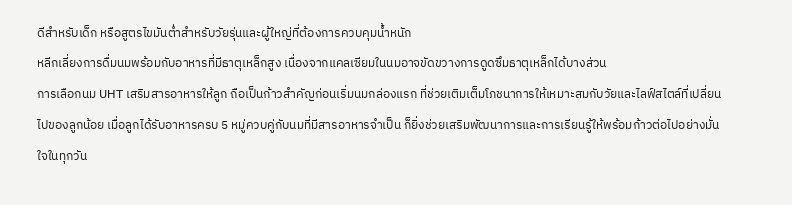ดีสำหรับเด็ก หรือสูตรไขมันต่ำสำหรับวัยรุ่นและผู้ใหญ่ที่ต้องการควบคุมน้ำหนัก
หลีกเลี่ยงการดื่มนมพร้อมกับอาหารที่มีธาตุเหล็กสูง เนื่องจากแคลเซียมในนมอาจขัดขวางการดูดซึมธาตุเหล็กได้บางส่วน
การเลือกนม UHT เสริมสารอาหารให้ลูก ถือเป็นก้าวสำคัญก่อนเริ่มนมกล่องแรก ที่ช่วยเติมเต็มโภชนาการให้เหมาะสมกับวัยและไลฟ์สไตล์ที่เปลี่ยนไปของลูกน้อย เมื่อลูกได้รับอาหารครบ 5 หมู่ควบคู่กับนมที่มีสารอาหารจำเป็น ก็ยิ่งช่วยเสริมพัฒนาการและการเรียนรู้ให้พร้อมก้าวต่อไปอย่างมั่นใจในทุกวัน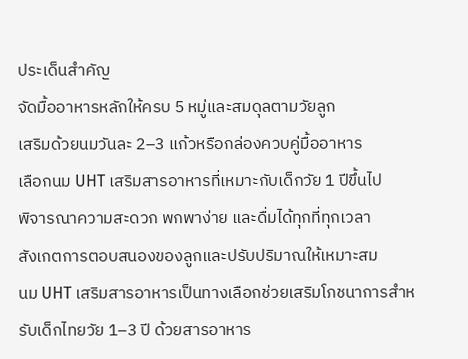ประเด็นสำคัญ
จัดมื้ออาหารหลักให้ครบ 5 หมู่และสมดุลตามวัยลูก
เสริมด้วยนมวันละ 2–3 แก้วหรือกล่องควบคู่มื้ออาหาร
เลือกนม UHT เสริมสารอาหารที่เหมาะกับเด็กวัย 1 ปีขึ้นไป
พิจารณาความสะดวก พกพาง่าย และดื่มได้ทุกที่ทุกเวลา
สังเกตการตอบสนองของลูกและปรับปริมาณให้เหมาะสม
นม UHT เสริมสารอาหารเป็นทางเลือกช่วยเสริมโภชนาการสำหรับเด็กไทยวัย 1–3 ปี ด้วยสารอาหาร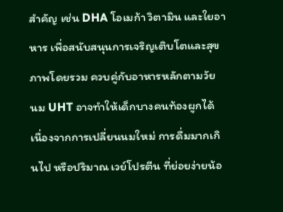สำคัญ เช่น DHA โอเมก้า วิตามิน และใยอาหาร เพื่อสนับสนุนการเจริญเติบโตและสุขภาพโดยรวม ควบคู่กับอาหารหลักตามวัย
นม UHT อาจทำให้เด็กบางคนท้องผูกได้ เนื่องจากการเปลี่ยนนมใหม่ การดื่มมากเกินไป หรือปริมาณ เวย์โปรตีน ที่ย่อยง่ายน้อ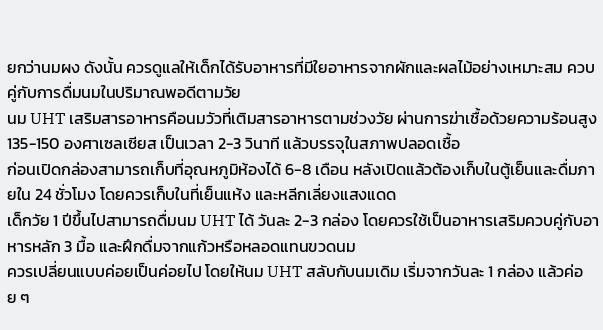ยกว่านมผง ดังนั้น ควรดูแลให้เด็กได้รับอาหารที่มีใยอาหารจากผักและผลไม้อย่างเหมาะสม ควบคู่กับการดื่มนมในปริมาณพอดีตามวัย
นม UHT เสริมสารอาหารคือนมวัวที่เติมสารอาหารตามช่วงวัย ผ่านการฆ่าเชื้อด้วยความร้อนสูง 135-150 องศาเซลเซียส เป็นเวลา 2-3 วินาที แล้วบรรจุในสภาพปลอดเชื้อ
ก่อนเปิดกล่องสามารถเก็บที่อุณหภูมิห้องได้ 6-8 เดือน หลังเปิดแล้วต้องเก็บในตู้เย็นและดื่มภายใน 24 ชั่วโมง โดยควรเก็บในที่เย็นแห้ง และหลีกเลี่ยงแสงแดด
เด็กวัย 1 ปีขึ้นไปสามารถดื่มนม UHT ได้ วันละ 2-3 กล่อง โดยควรใช้เป็นอาหารเสริมควบคู่กับอาหารหลัก 3 มื้อ และฝึกดื่มจากแก้วหรือหลอดแทนขวดนม
ควรเปลี่ยนแบบค่อยเป็นค่อยไป โดยให้นม UHT สลับกับนมเดิม เริ่มจากวันละ 1 กล่อง แล้วค่อย ๆ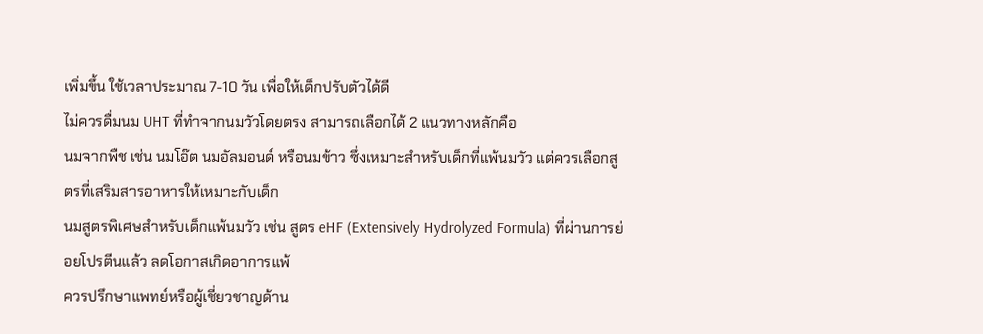เพิ่มขึ้น ใช้เวลาประมาณ 7-10 วัน เพื่อให้เด็กปรับตัวได้ดี
ไม่ควรดื่มนม UHT ที่ทำจากนมวัวโดยตรง สามารถเลือกได้ 2 แนวทางหลักคือ
นมจากพืช เช่น นมโอ๊ต นมอัลมอนด์ หรือนมข้าว ซึ่งเหมาะสำหรับเด็กที่แพ้นมวัว แต่ควรเลือกสูตรที่เสริมสารอาหารให้เหมาะกับเด็ก
นมสูตรพิเศษสำหรับเด็กแพ้นมวัว เช่น สูตร eHF (Extensively Hydrolyzed Formula) ที่ผ่านการย่อยโปรตีนแล้ว ลดโอกาสเกิดอาการแพ้
ควรปรึกษาแพทย์หรือผู้เชี่ยวชาญด้าน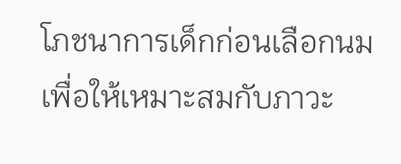โภชนาการเด็กก่อนเลือกนม เพื่อให้เหมาะสมกับภาวะ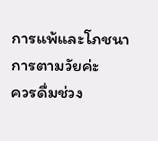การแพ้และโภชนาการตามวัยค่ะ
ควรดื่มช่วง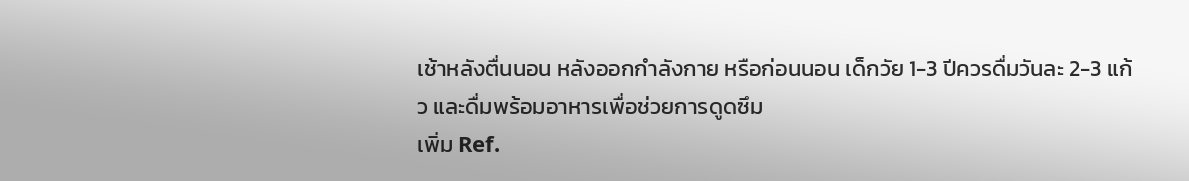เช้าหลังตื่นนอน หลังออกกำลังกาย หรือก่อนนอน เด็กวัย 1-3 ปีควรดื่มวันละ 2-3 แก้ว และดื่มพร้อมอาหารเพื่อช่วยการดูดซึม
เพิ่ม Ref.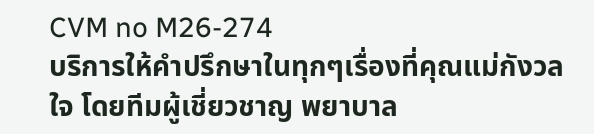CVM no M26-274
บริการให้คำปรึกษาในทุกๆเรื่องที่คุณแม่กังวลใจ โดยทีมผู้เชี่ยวชาญ พยาบาล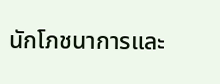นักโภชนาการและ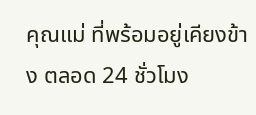คุณแม่ ที่พร้อมอยู่เคียงข้าง ตลอด 24 ชั่วโมง